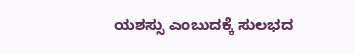ಯಶಸ್ಸು ಎಂಬುದಕ್ಕೆ ಸುಲಭದ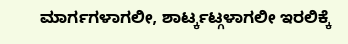ಮಾರ್ಗಗಳಾಗಲೀ, ಶಾರ್ಟ್ಕಟ್ಗಳಾಗಲೀ ಇರಲಿಕ್ಕೆ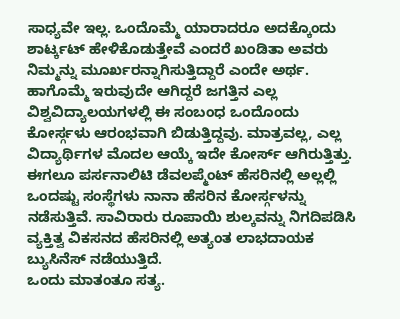ಸಾಧ್ಯವೇ ಇಲ್ಲ. ಒಂದೊಮ್ಮೆ ಯಾರಾದರೂ ಅದಕ್ಕೊಂದು ಶಾರ್ಟ್ಕಟ್ ಹೇಳಿಕೊಡುತ್ತೇವೆ ಎಂದರೆ ಖಂಡಿತಾ ಅವರು ನಿಮ್ಮನ್ನು ಮೂರ್ಖರನ್ನಾಗಿಸುತ್ತಿದ್ದಾರೆ ಎಂದೇ ಅರ್ಥ. ಹಾಗೊಮ್ಮೆ ಇರುವುದೇ ಆಗಿದ್ದರೆ ಜಗತ್ತಿನ ಎಲ್ಲ ವಿಶ್ವವಿದ್ಯಾಲಯಗಳಲ್ಲಿ ಈ ಸಂಬಂಧ ಒಂದೊಂದು ಕೋರ್ಸ್ಗಳು ಆರಂಭವಾಗಿ ಬಿಡುತ್ತಿದ್ದವು. ಮಾತ್ರವಲ್ಲ, ಎಲ್ಲ ವಿದ್ಯಾರ್ಥಿಗಳ ಮೊದಲ ಆಯ್ಕೆ ಇದೇ ಕೋರ್ಸ್ ಆಗಿರುತ್ತಿತ್ತು. ಈಗಲೂ ಪರ್ಸನಾಲಿಟಿ ಡೆವಲಪ್ಮೆಂಟ್ ಹೆಸರಿನಲ್ಲಿ ಅಲ್ಲಲ್ಲಿ ಒಂದಷ್ಟು ಸಂಸ್ಥೆಗಳು ನಾನಾ ಹೆಸರಿನ ಕೋರ್ಸ್ಗಳನ್ನು ನಡೆಸುತ್ತಿವೆ. ಸಾವಿರಾರು ರೂಪಾಯಿ ಶುಲ್ಕವನ್ನು ನಿಗದಿಪಡಿಸಿ ವ್ಯಕ್ತಿತ್ವ ವಿಕಸನದ ಹೆಸರಿನಲ್ಲಿ ಅತ್ಯಂತ ಲಾಭದಾಯಕ ಬ್ಯುಸಿನೆಸ್ ನಡೆಯುತ್ತಿದೆ.
ಒಂದು ಮಾತಂತೂ ಸತ್ಯ.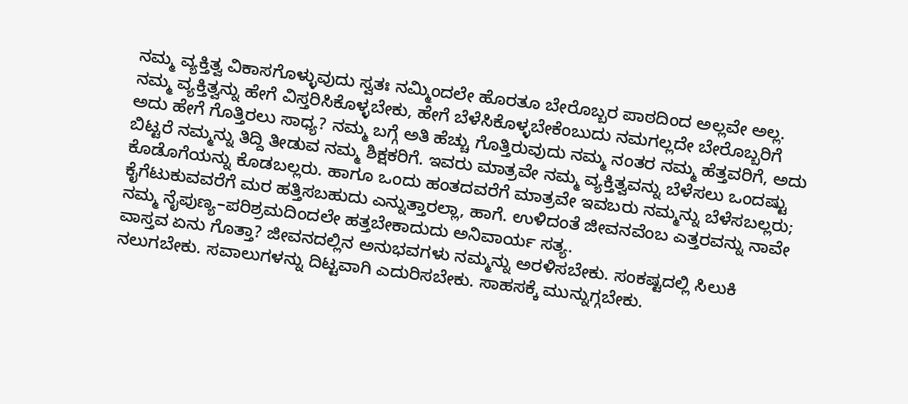ನಮ್ಮ ವ್ಯಕ್ತಿತ್ವ ವಿಕಾಸಗೊಳ್ಳುವುದು ಸ್ವತಃ ನಮ್ಮಿಂದಲೇ ಹೊರತೂ ಬೇರೊಬ್ಬರ ಪಾಠದಿಂದ ಅಲ್ಲವೇ ಅಲ್ಲ. ನಮ್ಮ ವ್ಯಕ್ತಿತ್ವನ್ನು ಹೇಗೆ ವಿಸ್ತರಿಸಿಕೊಳ್ಳಬೇಕು, ಹೇಗೆ ಬೆಳೆಸಿಕೊಳ್ಳಬೇಕೆಂಬುದು ನಮಗಲ್ಲದೇ ಬೇರೊಬ್ಬರಿಗೆ ಅದು ಹೇಗೆ ಗೊತ್ತಿರಲು ಸಾಧ್ಯ? ನಮ್ಮ ಬಗ್ಗೆ ಅತಿ ಹೆಚ್ಚು ಗೊತ್ತಿರುವುದು ನಮ್ಮ ನಂತರ ನಮ್ಮ ಹೆತ್ತವರಿಗೆ, ಅದು ಬಿಟ್ಟರೆ ನಮ್ಮನ್ನು ತಿದ್ದಿ ತೀಡುವ ನಮ್ಮ ಶಿಕ್ಷಕರಿಗೆ. ಇವರು ಮಾತ್ರವೇ ನಮ್ಮ ವ್ಯಕ್ತಿತ್ವವನ್ನು ಬೆಳೆಸಲು ಒಂದಷ್ಟು ಕೊಡೊಗೆಯನ್ನು ಕೊಡಬಲ್ಲರು. ಹಾಗೂ ಒಂದು ಹಂತದವರೆಗೆ ಮಾತ್ರವೇ ಇವಬರು ನಮ್ಮನ್ನು ಬೆಳೆಸಬಲ್ಲರು; ಕೈಗೆಟುಕುವವರೆಗೆ ಮರ ಹತ್ತಿಸಬಹುದು ಎನ್ನುತ್ತಾರಲ್ಲಾ, ಹಾಗೆ. ಉಳಿದಂತೆ ಜೀವನವೆಂಬ ಎತ್ತರವನ್ನು ನಾವೇ ನಮ್ಮ ನೈಪುಣ್ಯ–ಪರಿಶ್ರಮದಿಂದಲೇ ಹತ್ತಬೇಕಾದುದು ಅನಿವಾರ್ಯ ಸತ್ಯ.
ವಾಸ್ತವ ಏನು ಗೊತ್ತಾ? ಜೀವನದಲ್ಲಿನ ಅನುಭವಗಳು ನಮ್ಮನ್ನು ಅರಳಿಸಬೇಕು. ಸಂಕಷ್ಟದಲ್ಲಿ ಸಿಲುಕಿ ನಲುಗಬೇಕು. ಸವಾಲುಗಳನ್ನು ದಿಟ್ಟವಾಗಿ ಎದುರಿಸಬೇಕು. ಸಾಹಸಕ್ಕೆ ಮುನ್ನುಗ್ಗಬೇಕು.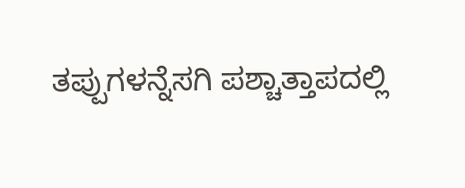ತಪ್ಪುಗಳನ್ನೆಸಗಿ ಪಶ್ಚಾತ್ತಾಪದಲ್ಲಿ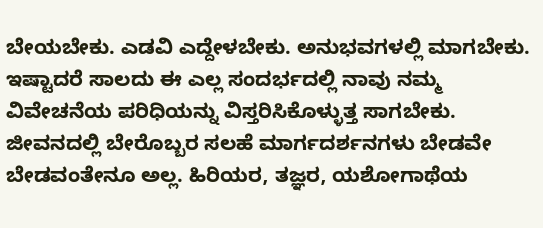ಬೇಯಬೇಕು. ಎಡವಿ ಎದ್ದೇಳಬೇಕು. ಅನುಭವಗಳಲ್ಲಿ ಮಾಗಬೇಕು. ಇಷ್ಟಾದರೆ ಸಾಲದು ಈ ಎಲ್ಲ ಸಂದರ್ಭದಲ್ಲಿ ನಾವು ನಮ್ಮ ವಿವೇಚನೆಯ ಪರಿಧಿಯನ್ನು ವಿಸ್ತರಿಸಿಕೊಳ್ಳುತ್ತ ಸಾಗಬೇಕು.
ಜೀವನದಲ್ಲಿ ಬೇರೊಬ್ಬರ ಸಲಹೆ ಮಾರ್ಗದರ್ಶನಗಳು ಬೇಡವೇ ಬೇಡವಂತೇನೂ ಅಲ್ಲ. ಹಿರಿಯರ, ತಜ್ಞರ, ಯಶೋಗಾಥೆಯ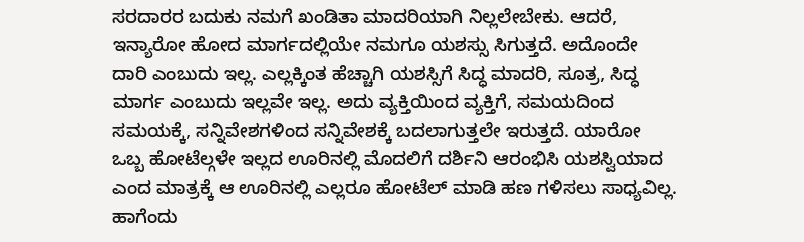ಸರದಾರರ ಬದುಕು ನಮಗೆ ಖಂಡಿತಾ ಮಾದರಿಯಾಗಿ ನಿಲ್ಲಲೇಬೇಕು. ಆದರೆ, ಇನ್ಯಾರೋ ಹೋದ ಮಾರ್ಗದಲ್ಲಿಯೇ ನಮಗೂ ಯಶಸ್ಸು ಸಿಗುತ್ತದೆ. ಅದೊಂದೇ ದಾರಿ ಎಂಬುದು ಇಲ್ಲ. ಎಲ್ಲಕ್ಕಿಂತ ಹೆಚ್ಚಾಗಿ ಯಶಸ್ಸಿಗೆ ಸಿದ್ಧ ಮಾದರಿ, ಸೂತ್ರ, ಸಿದ್ಧ ಮಾರ್ಗ ಎಂಬುದು ಇಲ್ಲವೇ ಇಲ್ಲ. ಅದು ವ್ಯಕ್ತಿಯಿಂದ ವ್ಯಕ್ತಿಗೆ, ಸಮಯದಿಂದ ಸಮಯಕ್ಕೆ, ಸನ್ನಿವೇಶಗಳಿಂದ ಸನ್ನಿವೇಶಕ್ಕೆ ಬದಲಾಗುತ್ತಲೇ ಇರುತ್ತದೆ. ಯಾರೋ ಒಬ್ಬ ಹೋಟೆಲ್ಗಳೇ ಇಲ್ಲದ ಊರಿನಲ್ಲಿ ಮೊದಲಿಗೆ ದರ್ಶಿನಿ ಆರಂಭಿಸಿ ಯಶಸ್ವಿಯಾದ ಎಂದ ಮಾತ್ರಕ್ಕೆ ಆ ಊರಿನಲ್ಲಿ ಎಲ್ಲರೂ ಹೋಟೆಲ್ ಮಾಡಿ ಹಣ ಗಳಿಸಲು ಸಾಧ್ಯವಿಲ್ಲ. ಹಾಗೆಂದು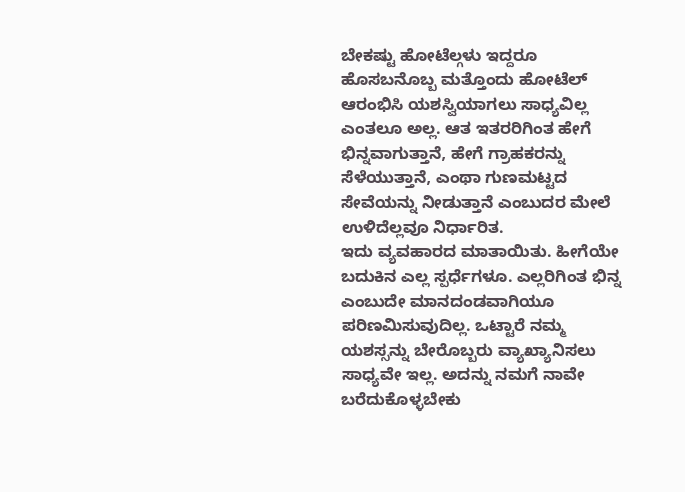ಬೇಕಷ್ಟು ಹೋಟೆಲ್ಗಳು ಇದ್ದರೂ ಹೊಸಬನೊಬ್ಬ ಮತ್ತೊಂದು ಹೋಟೆಲ್ ಆರಂಭಿಸಿ ಯಶಸ್ವಿಯಾಗಲು ಸಾಧ್ಯವಿಲ್ಲ ಎಂತಲೂ ಅಲ್ಲ. ಆತ ಇತರರಿಗಿಂತ ಹೇಗೆ ಭಿನ್ನವಾಗುತ್ತಾನೆ, ಹೇಗೆ ಗ್ರಾಹಕರನ್ನು ಸೆಳೆಯುತ್ತಾನೆ, ಎಂಥಾ ಗುಣಮಟ್ಟದ ಸೇವೆಯನ್ನು ನೀಡುತ್ತಾನೆ ಎಂಬುದರ ಮೇಲೆ ಉಳಿದೆಲ್ಲವೂ ನಿರ್ಧಾರಿತ.
ಇದು ವ್ಯವಹಾರದ ಮಾತಾಯಿತು. ಹೀಗೆಯೇ ಬದುಕಿನ ಎಲ್ಲ ಸ್ಪರ್ಧೆಗಳೂ. ಎಲ್ಲರಿಗಿಂತ ಭಿನ್ನ ಎಂಬುದೇ ಮಾನದಂಡವಾಗಿಯೂ ಪರಿಣಮಿಸುವುದಿಲ್ಲ. ಒಟ್ಟಾರೆ ನಮ್ಮ ಯಶಸ್ಸನ್ನು ಬೇರೊಬ್ಬರು ವ್ಯಾಖ್ಯಾನಿಸಲು ಸಾಧ್ಯವೇ ಇಲ್ಲ. ಅದನ್ನು ನಮಗೆ ನಾವೇ ಬರೆದುಕೊಳ್ಳಬೇಕು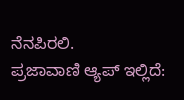ನೆನಪಿರಲಿ.
ಪ್ರಜಾವಾಣಿ ಆ್ಯಪ್ ಇಲ್ಲಿದೆ: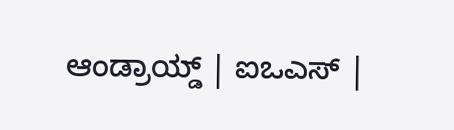ಆಂಡ್ರಾಯ್ಡ್ | ಐಒಎಸ್ |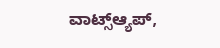ವಾಟ್ಸ್ಆ್ಯಪ್,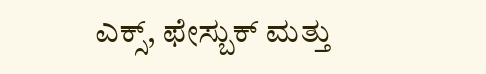ಎಕ್ಸ್, ಫೇಸ್ಬುಕ್ ಮತ್ತು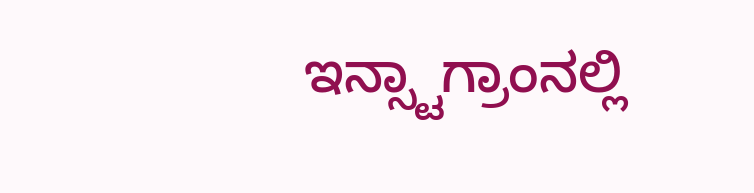ಇನ್ಸ್ಟಾಗ್ರಾಂನಲ್ಲಿ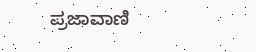ಪ್ರಜಾವಾಣಿ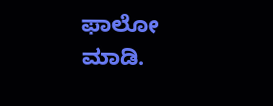ಫಾಲೋ ಮಾಡಿ.